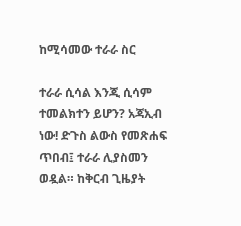ከሚሳመው ተራራ ስር

ተራራ ሲሳል እንጂ ሲሳም ተመልክተን ይሆን? አጃኢብ ነው! ድጉስ ልውስ የመጽሐፍ ጥበብ፤ ተራራ ሊያስመን ወዷል። ከቅርብ ጊዜያት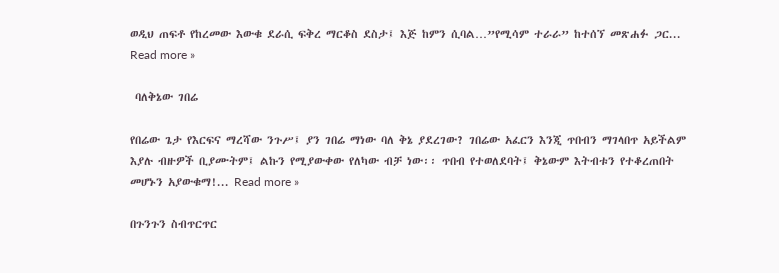ወዲህ ጠፍቶ የከረመው እውቁ ደራሲ ፍቅረ ማርቆስ ደስታ፤ እጅ ከምን ሲባል…”የሚሳም ተራራ” ከተሰኘ መጽሐፉ ጋር... Read more »

 ባለቅኔው ገበሬ

የበሬው ጌታ የእርፍና ማረሻው ንጉሥ፤ ያን ገበሬ ማነው ባለ ቅኔ ያደረገው? ገበሬው አፈርን እንጂ ጥበብን ማገላበጥ አይችልም እያሉ ብዙዎች ቢያሙትም፤ ልኩን የሚያውቀው የለካው ብቻ ነው፡፡ ጥበብ የተወለደባት፤ ቅኔውም እትብቱን የተቆረጠበት መሆኑን አያውቁማ!... Read more »

በጉንጉን ስብጥርጥር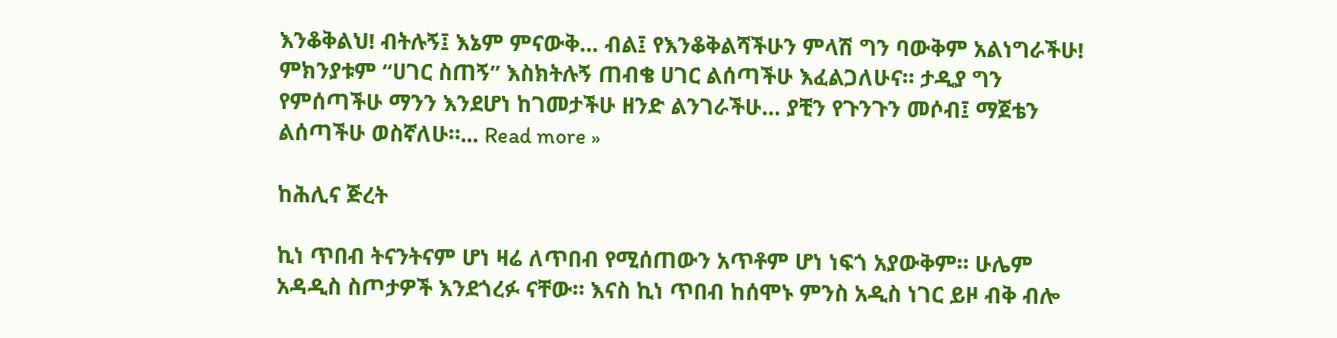እንቆቅልህ! ብትሉኝ፤ እኔም ምናውቅ… ብል፤ የእንቆቅልሻችሁን ምላሽ ግን ባውቅም አልነግራችሁ! ምክንያቱም “ሀገር ስጠኝ” እስክትሉኝ ጠብቄ ሀገር ልሰጣችሁ እፈልጋለሁና። ታዲያ ግን የምሰጣችሁ ማንን እንደሆነ ከገመታችሁ ዘንድ ልንገራችሁ… ያቺን የጉንጉን መሶብ፤ ማጀቴን ልሰጣችሁ ወስኛለሁ።... Read more »

ከሕሊና ጅረት

ኪነ ጥበብ ትናንትናም ሆነ ዛሬ ለጥበብ የሚሰጠውን አጥቶም ሆነ ነፍጎ አያውቅም። ሁሌም አዳዲስ ስጦታዎች እንደጎረፉ ናቸው። እናስ ኪነ ጥበብ ከሰሞኑ ምንስ አዲስ ነገር ይዞ ብቅ ብሎ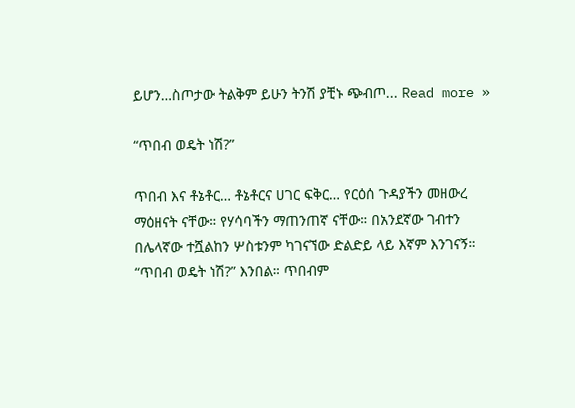ይሆን…ስጦታው ትልቅም ይሁን ትንሽ ያቺኑ ጭብጦ... Read more »

“ጥበብ ወዴት ነሽ?”

ጥበብ እና ቶኔቶር… ቶኔቶርና ሀገር ፍቅር… የርዕሰ ጉዳያችን መዘውረ ማዕዘናት ናቸው። የሃሳባችን ማጠንጠኛ ናቸው። በአንደኛው ገብተን በሌላኛው ተሿልከን ሦስቱንም ካገናኘው ድልድይ ላይ እኛም እንገናኝ። “ጥበብ ወዴት ነሽ?” እንበል። ጥበብም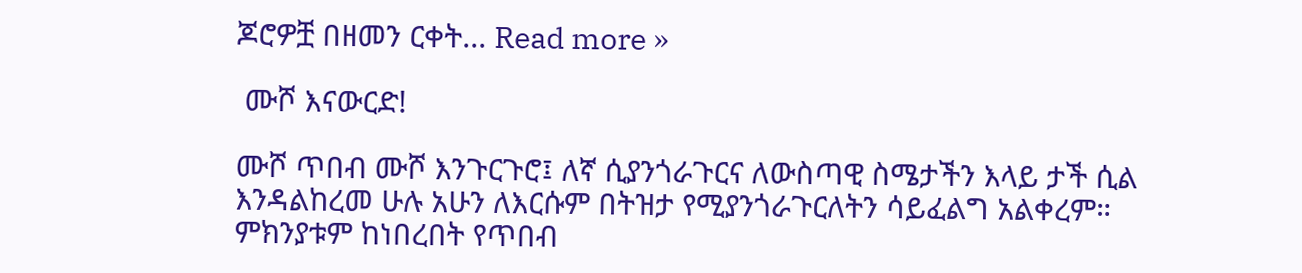ጆሮዎቿ በዘመን ርቀት... Read more »

 ሙሾ እናውርድ!

ሙሾ ጥበብ ሙሾ እንጉርጉሮ፤ ለኛ ሲያንጎራጉርና ለውስጣዊ ስሜታችን እላይ ታች ሲል እንዳልከረመ ሁሉ አሁን ለእርሱም በትዝታ የሚያንጎራጉርለትን ሳይፈልግ አልቀረም። ምክንያቱም ከነበረበት የጥበብ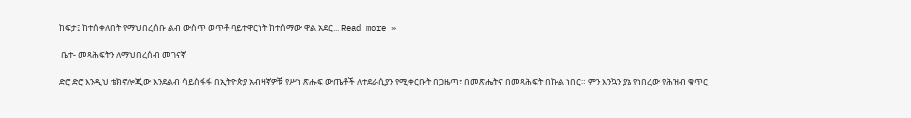ከፍታ፤ ከተሰቀለበት የማህበረሰቡ ልብ ውስጥ ወጥቶ ባይተዋርነት ከተሰማው ዋል አደር... Read more »

 ቤተ- መጻሕፍትን ለማህበረሰብ መገናኛ

ድሮ ድሮ እንዲህ ቴክኖሎጂው እንደልብ ሳይስፋፋ በኢትዮጵያ አብዛኛዎቹ የሥነ ጽሑፍ ውጤቶች ለተደራሲያን የሚቀርቡት በጋዜጣ፣ በመጽሔትና በመጻሕፍት በኩል ነበር። ምን እንኳን ያኔ የነበረው የሕዝብ ቁጥር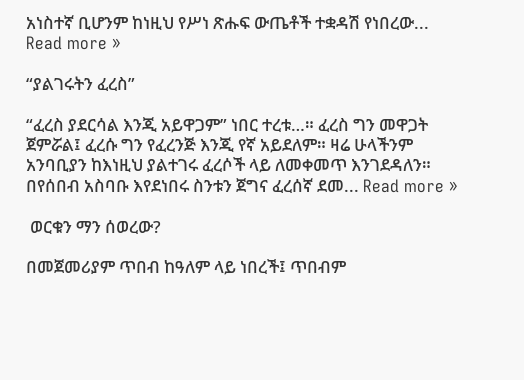አነስተኛ ቢሆንም ከነዚህ የሥነ ጽሑፍ ውጤቶች ተቋዳሽ የነበረው... Read more »

“ያልገሩትን ፈረስ”

“ፈረስ ያደርሳል እንጂ አይዋጋም” ነበር ተረቱ…። ፈረስ ግን መዋጋት ጀምሯል፤ ፈረሱ ግን የፈረንጅ እንጂ የኛ አይደለም። ዛሬ ሁላችንም አንባቢያን ከእነዚህ ያልተገሩ ፈረሶች ላይ ለመቀመጥ እንገደዳለን። በየሰበብ አስባቡ እየደነበሩ ስንቱን ጀግና ፈረሰኛ ደመ... Read more »

 ወርቁን ማን ሰወረው?

በመጀመሪያም ጥበብ ከዓለም ላይ ነበረች፤ ጥበብም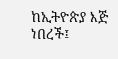ከኢትዮጵያ እጅ ነበረች፤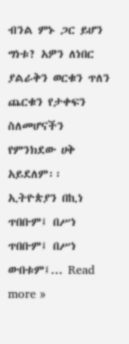ብንል ምኑ ጋር ይሆን ግነቱ? አዎን ለነበር ያልራቅን ወርቁን ጥለን ጨርቁን የታቀፍን ስለመሆናችን የምንክደው ሀቅ አይደለም፡፡ ኢትዮጵያን በኪነ ጥበቡም፤ በሥነ ጥበቡም፤ በሥነ ውበቱም፤... Read more »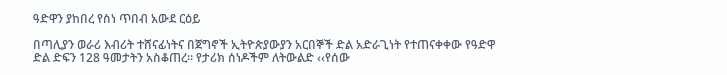ዓድዋን ያከበረ የስነ ጥበብ አውደ ርዕይ

በጣሊያን ወራሪ እብሪት ተሸናፊነትና በጀግኖች ኢትዮጵያውያን አርበኞች ድል አድራጊነት የተጠናቀቀው የዓድዋ ድል ድፍን 128 ዓመታትን አስቆጠረ። የታሪክ ሰነዶችም ለትውልድ ‹‹የሰው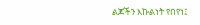ልጆችን እኩልነት የበየነ፤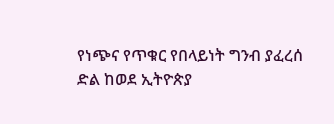የነጭና የጥቁር የበላይነት ግንብ ያፈረሰ ድል ከወደ ኢትዮጵያ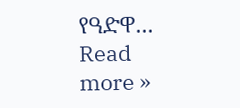የዓድዋ... Read more »